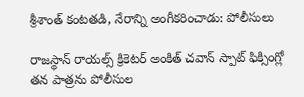శ్రీశాంత్ కంటతడి, నేరాన్ని అంగీకరించాడు: పోలీసులు

రాజస్థాన్ రాయల్స్ క్రికెటర్ అంకిత్ చవాన్ స్పాట్ ఫిక్సింగ్లో తన పాత్రను పోలీసుల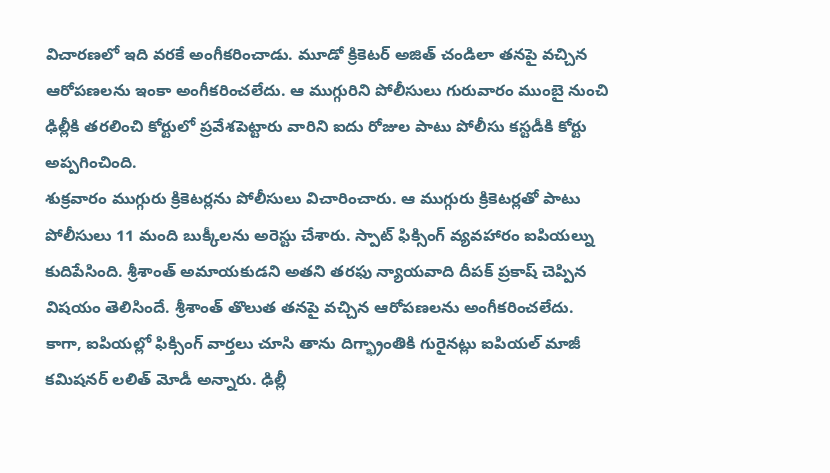విచారణలో ఇది వరకే అంగీకరించాడు. మూడో క్రికెటర్ అజిత్ చండిలా తనపై వచ్చిన ఆరోపణలను ఇంకా అంగీకరించలేదు. ఆ ముగ్గురిని పోలీసులు గురువారం ముంబై నుంచి ఢిల్లీకి తరలించి కోర్టులో ప్రవేశపెట్టారు వారిని ఐదు రోజుల పాటు పోలీసు కస్టడీకి కోర్టు అప్పగించింది.
శుక్రవారం ముగ్గురు క్రికెటర్లను పోలీసులు విచారించారు. ఆ ముగ్గురు క్రికెటర్లతో పాటు పోలీసులు 11 మంది బుక్కీలను అరెస్టు చేశారు. స్పాట్ ఫిక్సింగ్ వ్యవహారం ఐపియల్ను కుదిపేసింది. శ్రీశాంత్ అమాయకుడని అతని తరఫు న్యాయవాది దీపక్ ప్రకాష్ చెప్పిన విషయం తెలిసిందే. శ్రీశాంత్ తొలుత తనపై వచ్చిన ఆరోపణలను అంగీకరించలేదు.
కాగా, ఐపియల్లో ఫిక్సింగ్ వార్తలు చూసి తాను దిగ్భ్రాంతికి గురైనట్లు ఐపియల్ మాజీ కమిషనర్ లలిత్ మోడీ అన్నారు. ఢిల్లీ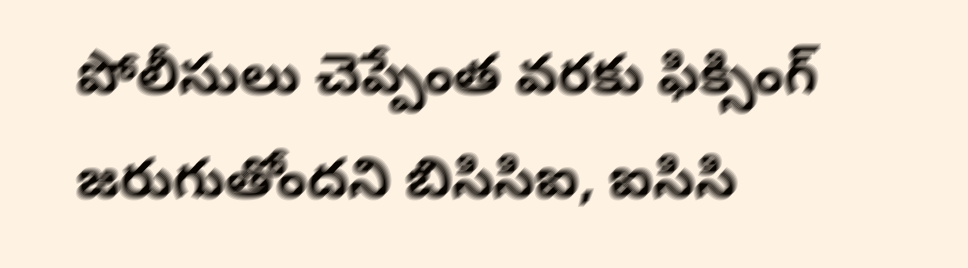పోలీసులు చెప్పేంత వరకు ఫిక్సింగ్ జరుగుతోందని బిసిసిఐ, ఐసిసి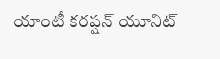యాంటీ కరప్షన్ యూనిట్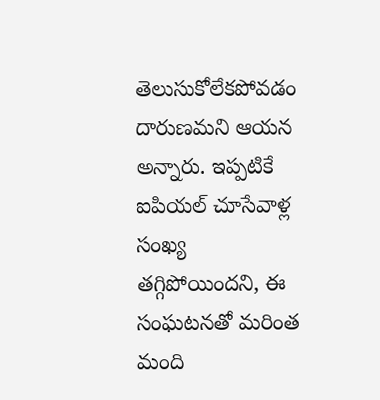తెలుసుకోలేకపోవడం దారుణమని ఆయన అన్నారు. ఇప్పటికే ఐపియల్ చూసేవాళ్ల సంఖ్య తగ్గిపోయిందని, ఈ సంఘటనతో మరింత మంది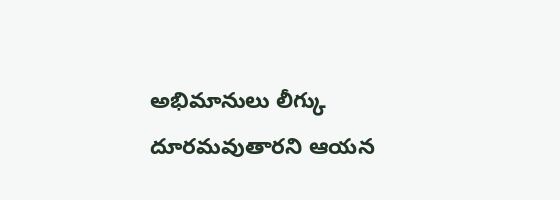అభిమానులు లీగ్కు దూరమవుతారని ఆయన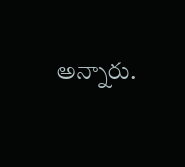అన్నారు.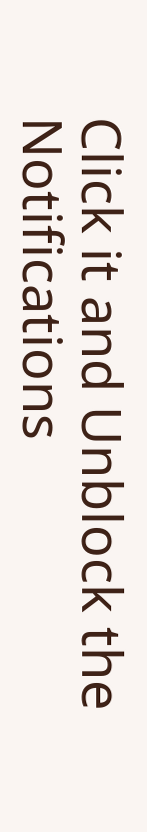Click it and Unblock the Notifications